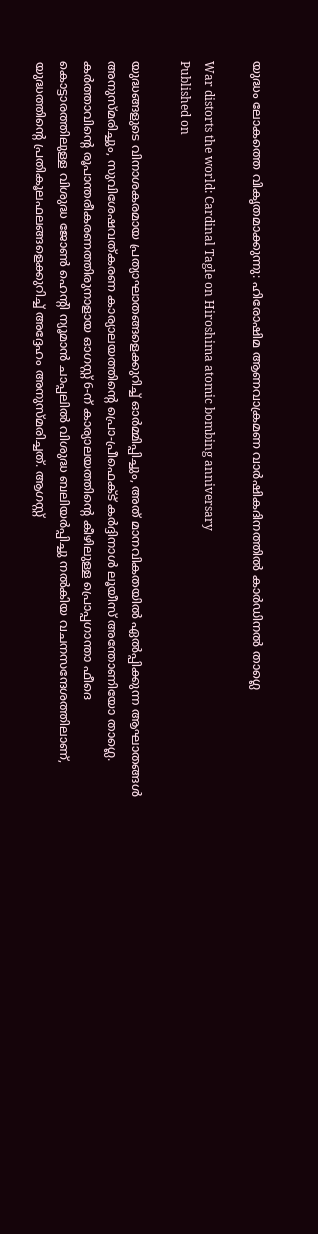യുദ്ധം ലോകത്തെ വികൃതമാക്കുന്നു: ഹിരോഷിമ ആണവാക്രമണ വാര്‍ഷികദിനത്തില്‍ കാര്‍ഡിനല്‍ താഗ്ലെ

War distorts the world: Cardinal Tagle on Hiroshima atomic bombing anniversary
Published on

യുദ്ധങ്ങളുടെ വിനാശകരമായ പ്രത്യാഘാതങ്ങളെക്കുറിച്ച് ഓര്‍മ്മിപ്പിച്ചും, അത് മാനവികതയില്‍ ഏല്‍പ്പിക്കുന്ന ആഘാതങ്ങള്‍ അനുസ്മരിച്ചും, സുവിശേഷവത്കരണ കാര്യാലയത്തിന്റെ പ്രൊ-പ്രീഫെക്ട് കര്‍ദ്ദിനാള്‍ ലൂയീസ് അന്തോണിയോ താഗ്ലെ. കര്‍ത്താവിന്റെ രൂപാന്തരീകരണത്തിരുനാളായ ഓഗസ്റ്റ് 6-ന് കാര്യാലയത്തിന്റെ കീഴിലുള്ള പ്രൊപ്പഗാന്താ ഫീദെ കൊട്ടാരത്തിലുള്ള വിശുദ്ധ ജോണ്‍ ഹെന്റി ന്യൂമാന്‍ ചാപ്പലില്‍ വിശുദ്ധ ബലിയര്‍പ്പിച്ചു നല്‍കിയ വചനസന്ദേശത്തിലാണ്, യുദ്ധത്തിന്റെ പ്രതികൂലഫലങ്ങളെക്കുറിച്ച് അദ്ദേഹം അനുസ്മരിച്ചത്. ആഗസ്റ്റ്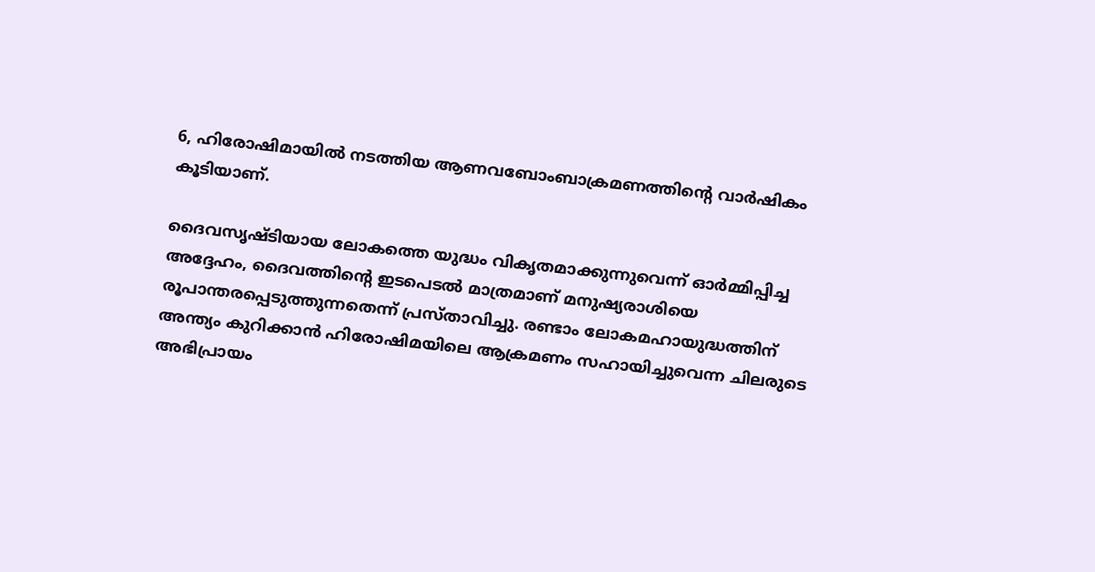6, ഹിരോഷിമായില്‍ നടത്തിയ ആണവബോംബാക്രമണത്തിന്റെ വാര്‍ഷികം കൂടിയാണ്.

ദൈവസൃഷ്ടിയായ ലോകത്തെ യുദ്ധം വികൃതമാക്കുന്നുവെന്ന് ഓര്‍മ്മിപ്പിച്ച അദ്ദേഹം, ദൈവത്തിന്റെ ഇടപെടല്‍ മാത്രമാണ് മനുഷ്യരാശിയെ രൂപാന്തരപ്പെടുത്തുന്നതെന്ന് പ്രസ്താവിച്ചു. രണ്ടാം ലോകമഹായുദ്ധത്തിന് അന്ത്യം കുറിക്കാന്‍ ഹിരോഷിമയിലെ ആക്രമണം സഹായിച്ചുവെന്ന ചിലരുടെ അഭിപ്രായം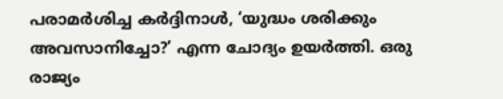പരാമര്‍ശിച്ച കര്‍ദ്ദിനാള്‍, ‘യുദ്ധം ശരിക്കും അവസാനിച്ചോ?’ എന്ന ചോദ്യം ഉയര്‍ത്തി. ഒരു രാജ്യം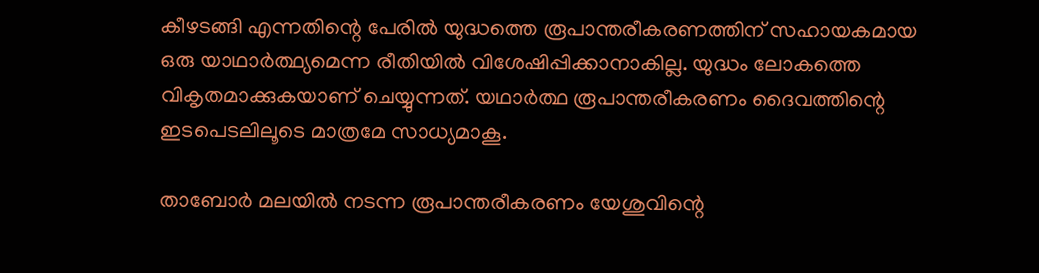കീഴടങ്ങി എന്നതിന്റെ പേരില്‍ യുദ്ധത്തെ രൂപാന്തരീകരണത്തിന് സഹായകമായ ഒരു യാഥാര്‍ത്ഥ്യമെന്ന രീതിയില്‍ വിശേഷിപ്പിക്കാനാകില്ല. യുദ്ധം ലോകത്തെ വികൃതമാക്കുകയാണ് ചെയ്യുന്നത്. യഥാര്‍ത്ഥ രൂപാന്തരീകരണം ദൈവത്തിന്റെ ഇടപെടലിലൂടെ മാത്രമേ സാധ്യമാകൂ.

താബോര്‍ മലയില്‍ നടന്ന രൂപാന്തരീകരണം യേശുവിന്റെ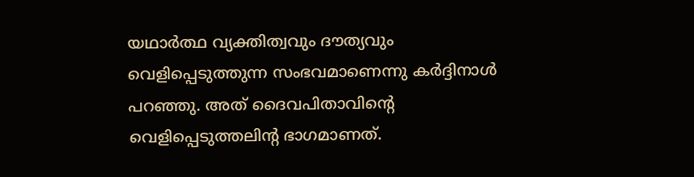യഥാര്‍ത്ഥ വ്യക്തിത്വവും ദൗത്യവും വെളിപ്പെടുത്തുന്ന സംഭവമാണെന്നു കര്‍ദ്ദിനാള്‍ പറഞ്ഞു. അത് ദൈവപിതാവിന്റെ വെളിപ്പെടുത്തലിന്റ ഭാഗമാണത്.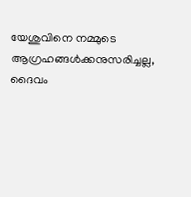യേശുവിനെ നമ്മുടെ ആഗ്രഹങ്ങള്‍ക്കനുസരിച്ചല്ല, ദൈവം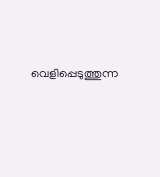വെളിപ്പെടുത്തുന്ന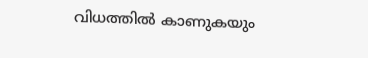വിധത്തില്‍ കാണുകയും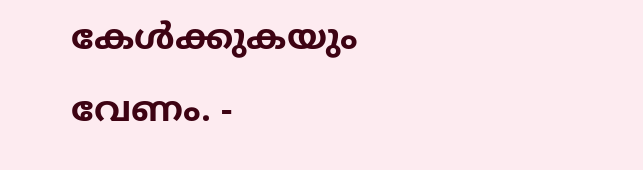കേള്‍ക്കുകയും വേണം. -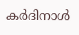കര്‍ദിനാള്‍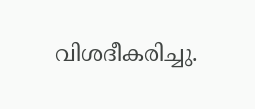വിശദീകരിച്ചു.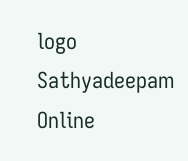logo
Sathyadeepam Online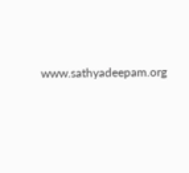www.sathyadeepam.org